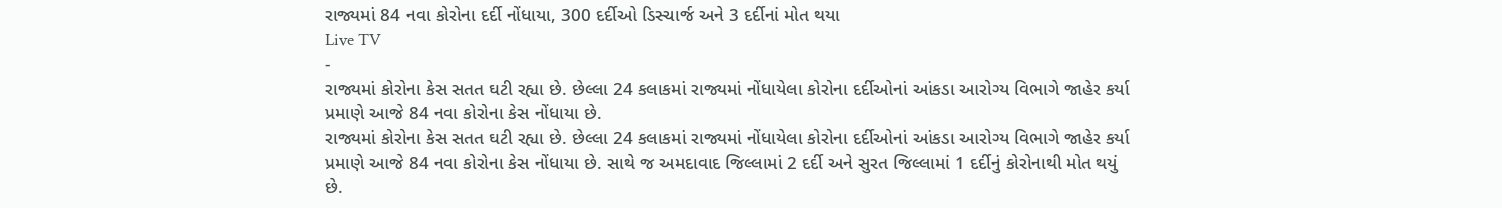રાજ્યમાં 84 નવા કોરોના દર્દી નોંધાયા, 300 દર્દીઓ ડિસ્ચાર્જ અને 3 દર્દીનાં મોત થયા
Live TV
-
રાજ્યમાં કોરોના કેસ સતત ઘટી રહ્યા છે. છેલ્લા 24 કલાકમાં રાજ્યમાં નોંધાયેલા કોરોના દર્દીઓનાં આંકડા આરોગ્ય વિભાગે જાહેર કર્યા પ્રમાણે આજે 84 નવા કોરોના કેસ નોંધાયા છે.
રાજ્યમાં કોરોના કેસ સતત ઘટી રહ્યા છે. છેલ્લા 24 કલાકમાં રાજ્યમાં નોંધાયેલા કોરોના દર્દીઓનાં આંકડા આરોગ્ય વિભાગે જાહેર કર્યા પ્રમાણે આજે 84 નવા કોરોના કેસ નોંધાયા છે. સાથે જ અમદાવાદ જિલ્લામાં 2 દર્દી અને સુરત જિલ્લામાં 1 દર્દીનું કોરોનાથી મોત થયું છે.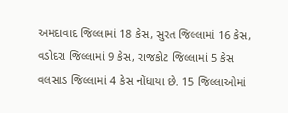અમદાવાદ જિલ્લામાં 18 કેસ, સુરત જિલ્લામાં 16 કેસ, વડોદરા જિલ્લામાં 9 કેસ, રાજકોટ જિલ્લામાં 5 કેસ વલસાડ જિલ્લામાં 4 કેસ નોંધાયા છે. 15 જિલ્લાઓમાં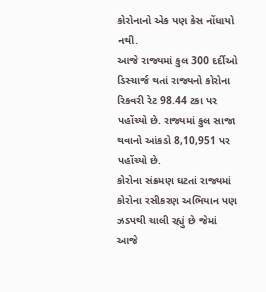કોરોનાનો એક પણ કેસ નોંધાયો નથી.
આજે રાજ્યમાં કુલ 300 દર્દીઓ ડિસ્ચાર્જ થતાં રાજ્યનો કોરોના રિકવરી રેટ 98.44 ટકા પર પહોંચ્યો છે. રાજ્યમાં કુલ સાજા થવાનો આંકડો 8,10,951 પર પહોંચ્યો છે.
કોરોના સંક્રમણ ઘટતાં રાજ્યમાં કોરોના રસીકરણ અભિયાન પણ ઝડપથી ચાલી રહ્યું છે જેમાં આજે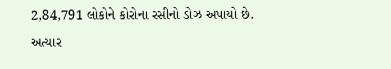2,84,791 લોકોને કોરોના રસીનો ડોઝ અપાયો છે. અત્યાર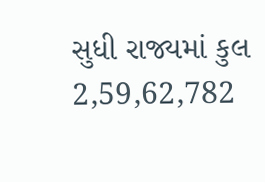સુધી રાજ્યમાં કુલ 2,59,62,782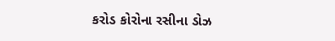કરોડ કોરોના રસીના ડોઝ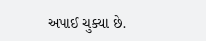અપાઈ ચુક્યા છે.